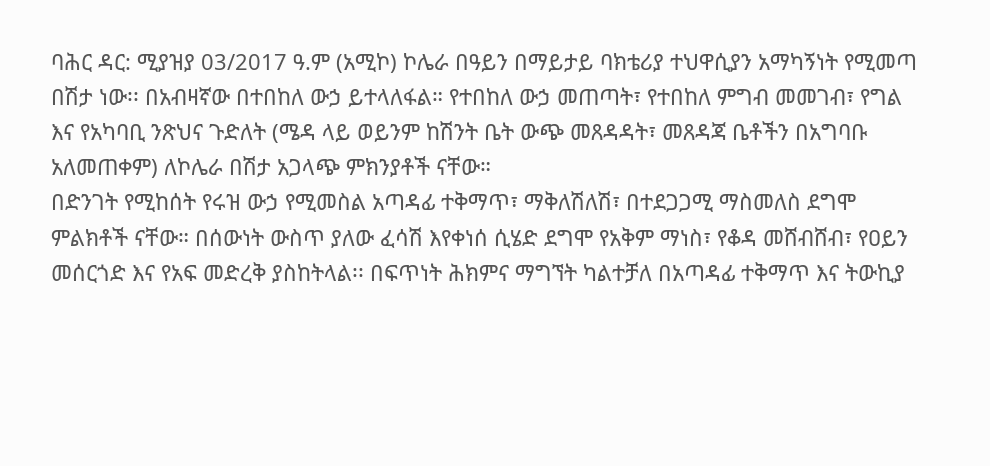ባሕር ዳር: ሚያዝያ 03/2017 ዓ.ም (አሚኮ) ኮሌራ በዓይን በማይታይ ባክቴሪያ ተህዋሲያን አማካኝነት የሚመጣ በሽታ ነው፡፡ በአብዛኛው በተበከለ ውኃ ይተላለፋል። የተበከለ ውኃ መጠጣት፣ የተበከለ ምግብ መመገብ፣ የግል እና የአካባቢ ንጽህና ጉድለት (ሜዳ ላይ ወይንም ከሽንት ቤት ውጭ መጸዳዳት፣ መጸዳጃ ቤቶችን በአግባቡ አለመጠቀም) ለኮሌራ በሽታ አጋላጭ ምክንያቶች ናቸው።
በድንገት የሚከሰት የሩዝ ውኃ የሚመስል አጣዳፊ ተቅማጥ፣ ማቅለሽለሽ፣ በተደጋጋሚ ማስመለስ ደግሞ ምልክቶች ናቸው። በሰውነት ውስጥ ያለው ፈሳሽ እየቀነሰ ሲሄድ ደግሞ የአቅም ማነስ፣ የቆዳ መሸብሸብ፣ የዐይን መሰርጎድ እና የአፍ መድረቅ ያስከትላል፡፡ በፍጥነት ሕክምና ማግኘት ካልተቻለ በአጣዳፊ ተቅማጥ እና ትውኪያ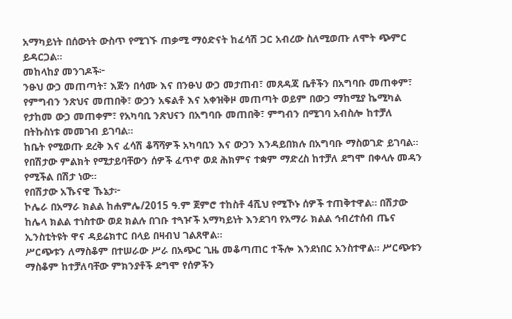አማካይነት በሰውነት ውስጥ የሚገኙ ጠቃሚ ማዕድናት ከፈሳሽ ጋር አብረው ስለሚወጡ ለሞት ጭምር ይዳርጋል።
መከላከያ መንገዶች፦
ንፁህ ውኃ መጠጣት፣ እጅን በሳሙ እና በንፁህ ውኃ መታጠብ፣ መጸዳጃ ቤቶችን በአግባቡ መጠቀም፣ የምግብን ንጽህና መጠበቅ፣ ውኃን አፍልቶ እና አቀዝቅዞ መጠጣት ወይም በውኃ ማከሚያ ኬሚካል የታከመ ውኃ መጠቀም፣ የአካባቢ ንጽህናን በአግባቡ መጠበቅ፣ ምግብን በሚገባ አብስሎ ከተቻለ በትኩስነቱ መመገብ ይገባል።
ከቤት የሚወጡ ደረቅ እና ፈሳሽ ቆሻሻዎች አካባቢን እና ውኃን እንዳይበክሉ በአግባቡ ማስወገድ ይገባል።
የበሽታው ምልክት የሚታይባቸውን ሰዎች ፈጥኖ ወደ ሕክምና ተቋም ማድረስ ከተቻለ ደግሞ በቀላሉ መዳን የሚችል በሽታ ነው።
የበሽታው አኹናዊ ኹኔታ፦
ኮሌራ በአማራ ክልል ከሐምሌ/2015 ዓ.ም ጀምሮ ተከስቶ 4ሺህ የሚኾኑ ሰዎች ተጠቅተዋል። በሽታው ከሌላ ክልል ተነስተው ወደ ክልሉ በገቡ ተጓዦች አማካይነት እንደገባ የአማራ ክልል ኅብረተሰብ ጤና ኢንስቲትዩት ዋና ዳይሬክተር በላይ በዛብህ ገልጸዋል።
ሥርጭቱን ለማስቆም በተሠራው ሥራ በአጭር ጊዜ መቆጣጠር ተችሎ እንደነበር አንስተዋል። ሥርጭቱን ማስቆም ከተቻለባቸው ምክንያቶች ደግሞ የሰዎችን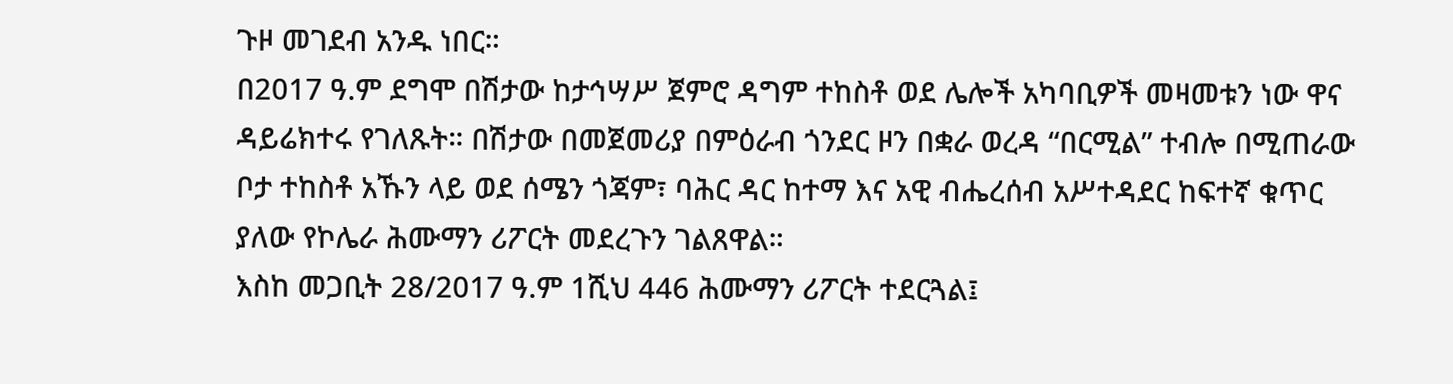ጉዞ መገደብ አንዱ ነበር።
በ2017 ዓ.ም ደግሞ በሽታው ከታኅሣሥ ጀምሮ ዳግም ተከስቶ ወደ ሌሎች አካባቢዎች መዛመቱን ነው ዋና ዳይሬክተሩ የገለጹት። በሽታው በመጀመሪያ በምዕራብ ጎንደር ዞን በቋራ ወረዳ “በርሚል” ተብሎ በሚጠራው ቦታ ተከስቶ አኹን ላይ ወደ ሰሜን ጎጃም፣ ባሕር ዳር ከተማ እና አዊ ብሔረሰብ አሥተዳደር ከፍተኛ ቁጥር ያለው የኮሌራ ሕሙማን ሪፖርት መደረጉን ገልጸዋል።
እስከ መጋቢት 28/2017 ዓ.ም 1ሺህ 446 ሕሙማን ሪፖርት ተደርጓል፤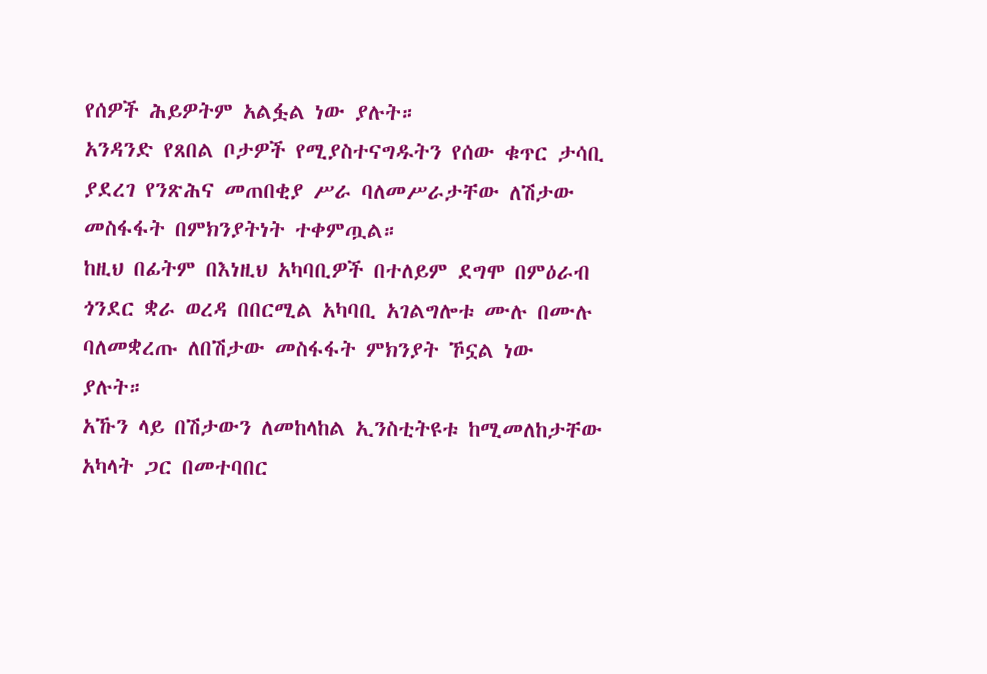የሰዎች ሕይዎትም አልፏል ነው ያሉት።
አንዳንድ የጸበል ቦታዎች የሚያስተናግዱትን የሰው ቁጥር ታሳቢ ያደረገ የንጽሕና መጠበቂያ ሥራ ባለመሥራታቸው ለሽታው መስፋፋት በምክንያትነት ተቀምጧል።
ከዚህ በፊትም በእነዚህ አካባቢዎች በተለይም ደግሞ በምዕራብ ጎንደር ቋራ ወረዳ በበርሚል አካባቢ አገልግሎቱ ሙሉ በሙሉ ባለመቋረጡ ለበሽታው መስፋፋት ምክንያት ኾኗል ነው ያሉት።
አኹን ላይ በሽታውን ለመከላከል ኢንስቲትዩቱ ከሚመለከታቸው አካላት ጋር በመተባበር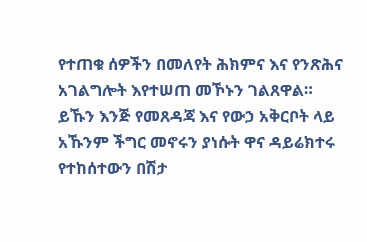የተጠቁ ሰዎችን በመለየት ሕክምና እና የንጽሕና አገልግሎት እየተሠጠ መኾኑን ገልጸዋል።
ይኹን እንጅ የመጸዳጃ እና የውኃ አቅርቦት ላይ አኹንም ችግር መኖሩን ያነሱት ዋና ዳይሬክተሩ የተከሰተውን በሽታ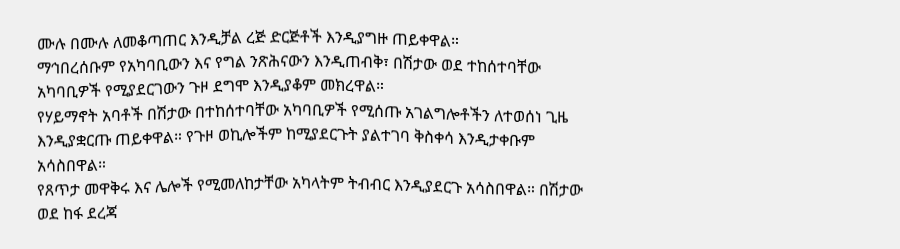ሙሉ በሙሉ ለመቆጣጠር እንዲቻል ረጅ ድርጅቶች እንዲያግዙ ጠይቀዋል።
ማኅበረሰቡም የአካባቢውን እና የግል ንጽሕናውን እንዲጠብቅ፣ በሽታው ወደ ተከሰተባቸው አካባቢዎች የሚያደርገውን ጉዞ ደግሞ እንዲያቆም መክረዋል።
የሃይማኖት አባቶች በሽታው በተከሰተባቸው አካባቢዎች የሚሰጡ አገልግሎቶችን ለተወሰነ ጊዜ እንዲያቋርጡ ጠይቀዋል። የጉዞ ወኪሎችም ከሚያደርጉት ያልተገባ ቅስቀሳ እንዲታቀቡም አሳስበዋል።
የጸጥታ መዋቅሩ እና ሌሎች የሚመለከታቸው አካላትም ትብብር እንዲያደርጉ አሳስበዋል። በሽታው ወደ ከፋ ደረጃ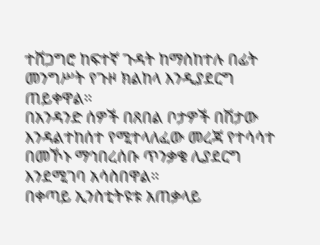ተሸጋግሮ ከፍተኛ ጉዳት ከማስከተሉ በፊት መንግሥት የጉዞ ክልከላ እንዲያደርግ ጠይቀዋል።
በአንዳንድ ሰዎች በጸበል ቦታዎች በሽታው እንዳልተከሰተ የሚተላለፈው መረጃ የተሳሳተ በመኾኑ ማኅበረሰቡ ጥንቃቄ ሊያደርግ እንደሚገባ አሳስበዋል።
በቀጣይ ኢንስቲትዩቱ አጠቃላይ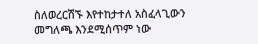ስለወረርሽኙ እየተከታተለ አስፈላጊውን መግለጫ እንደሚሰጥም ነው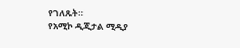የገለጹት።
የአሚኮ ዲጂታል ሚዲያ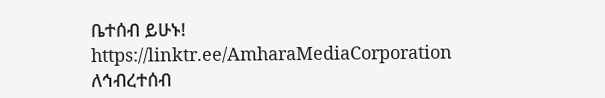ቤተሰብ ይሁኑ!
https://linktr.ee/AmharaMediaCorporation
ለኅብረተሰብ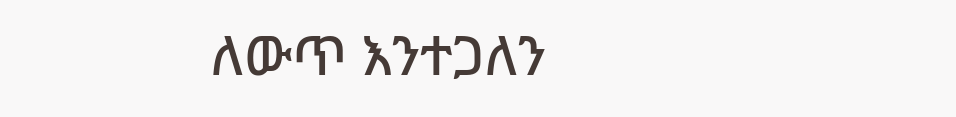ለውጥ እንተጋለን